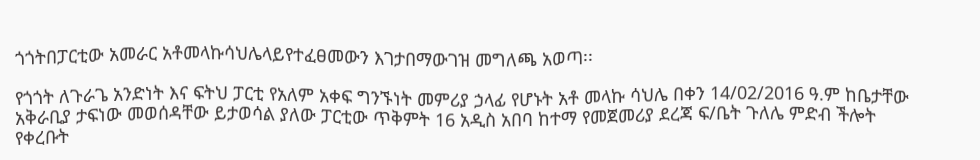ጎጎትበፓርቲው አመራር አቶመላኩሳህሌላይየተፈፀመውን እገታበማውገዝ መግለጫ አወጣ፡፡

የጎጎት ለጉራጌ አንድነት እና ፍትህ ፓርቲ የአለም አቀፍ ግንኙነት መምሪያ ኃላፊ የሆኑት አቶ መላኩ ሳህሌ በቀን 14/02/2016 ዓ.ም ከቤታቸው አቅራቢያ ታፍነው መወሰዳቸው ይታወሳል ያለው ፓርቲው ጥቅምት 16 አዲስ አበባ ከተማ የመጀመሪያ ደረጃ ፍ/ቤት ጉለሌ ምድብ ችሎት የቀረቡት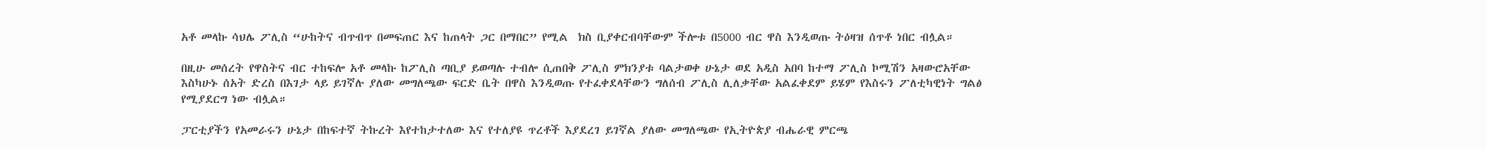አቶ መላኩ ሳህሌ ፖሊስ “ሁከትና ብጥብጥ በመፍጠር እና ከጠላት ጋር በማበር” የሚል  ክስ ቢያቀርብባቸውም ችሎቱ በ5000 ብር ዋስ እንዲወጡ ትዕዛዝ ሰጥቶ ነበር ብሏል።

በዚሁ መሰረት የዋስትና ብር ተከፍሎ አቶ መላኩ ከፖሊስ ጣቢያ ይወጣሉ ተብሎ ሲጠበቅ ፖሊስ ምክንያቱ ባልታወቀ ሁኔታ ወደ አዲስ አበባ ከተማ ፖሊስ ኮሚሽን አዛውሮአቸው እስካሁኑ ሰአት ድረስ በእገታ ላይ ይገኛሉ ያለው መግለጫው ፍርድ ቤት በዋስ እንዲወጡ የተፈቀደላቸውን ግለሰብ ፖሊስ ሊለቃቸው አልፈቀደም ይሄም የእስሩን ፖለቲካዊነት ግልፅ የሚያደርግ ነው ብሏል።

ፓርቲያችን የአመራሩን ሁኔታ በከፍተኛ ትኩረት እየተከታተለው እና የተለያዩ ጥረቶች እያደረገ ይገኛል ያለው መግለጫው የኢትዮጵያ ብሔራዊ ምርጫ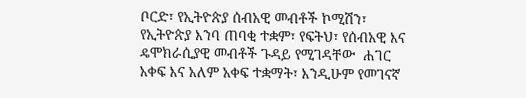ቦርድ፣ የኢትዮጵያ ሰብአዊ መብቶች ኮሚሽን፣ የኢትዮጵያ እንባ ጠባቂ ተቋም፣ የፍትህ፣ የሰብአዊ እና ዴሞክራሲያዊ መብቶች ጉዳይ የሚገዳቸው  ሐገር አቀፍ እና አለም አቀፍ ተቋማት፣ እንዲሁም የመገናኛ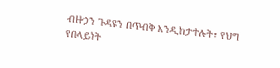ብዙኃን ጉዳዩን በጥብቅ እንዲከታተሉት፣ የህግ የበላይነት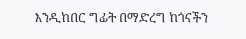እንዲከበር ግፊት በማድረግ ከጎናችን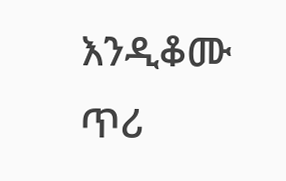እንዲቆሙ ጥሪ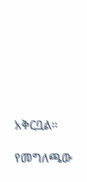አቅርቧል፡፡

የመግለጫው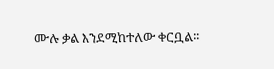ሙሉ ቃል እንደሚከተለው ቀርቧል፡፡